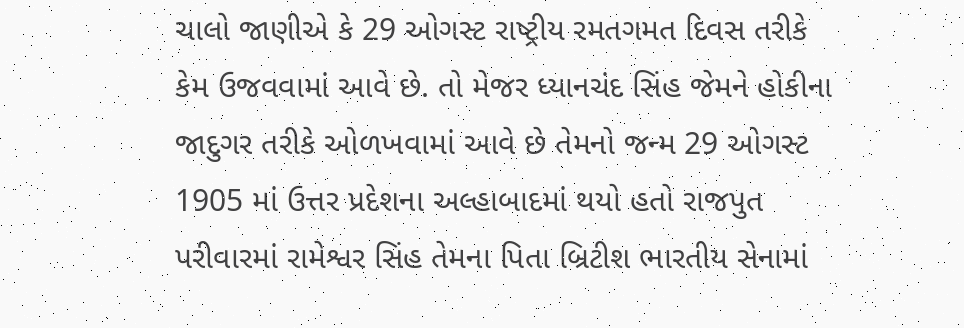ચાલો જાણીએ કે 29 ઓગસ્ટ રાષ્ટ્રીય રમતગમત દિવસ તરીકે કેમ ઉજવવામાં આવે છે. તો મેજર ધ્યાનચંદ સિંહ જેમને હોકીના જાદુગર તરીકે ઓળખવામાં આવે છે તેમનો જન્મ 29 ઓગસ્ટ 1905 માં ઉત્તર પ્રદેશના અલ્હાબાદમાં થયો હતો રાજપુત પરીવારમાં રામેશ્વર સિંહ તેમના પિતા બ્રિટીશ ભારતીય સેનામાં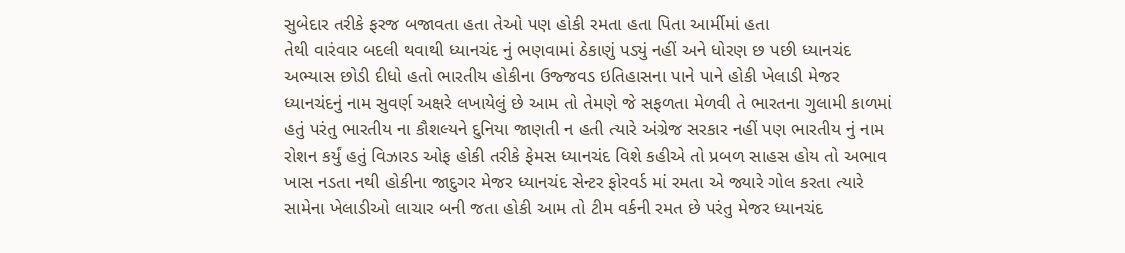સુબેદાર તરીકે ફરજ બજાવતા હતા તેઓ પણ હોકી રમતા હતા પિતા આર્મીમાં હતા
તેથી વારંવાર બદલી થવાથી ધ્યાનચંદ નું ભણવામાં ઠેકાણું પડ્યું નહીં અને ધોરણ છ પછી ધ્યાનચંદ અભ્યાસ છોડી દીધો હતો ભારતીય હોકીના ઉજ્જવડ ઇતિહાસના પાને પાને હોકી ખેલાડી મેજર ધ્યાનચંદનું નામ સુવર્ણ અક્ષરે લખાયેલું છે આમ તો તેમણે જે સફળતા મેળવી તે ભારતના ગુલામી કાળમાં હતું પરંતુ ભારતીય ના કૌશલ્યને દુનિયા જાણતી ન હતી ત્યારે અંગ્રેજ સરકાર નહીં પણ ભારતીય નું નામ રોશન કર્યું હતું વિઝારડ ઓફ હોકી તરીકે ફેમસ ધ્યાનચંદ વિશે કહીએ તો પ્રબળ સાહસ હોય તો અભાવ ખાસ નડતા નથી હોકીના જાદુગર મેજર ધ્યાનચંદ સેન્ટર ફોરવર્ડ માં રમતા એ જ્યારે ગોલ કરતા ત્યારે સામેના ખેલાડીઓ લાચાર બની જતા હોકી આમ તો ટીમ વર્કની રમત છે પરંતુ મેજર ધ્યાનચંદ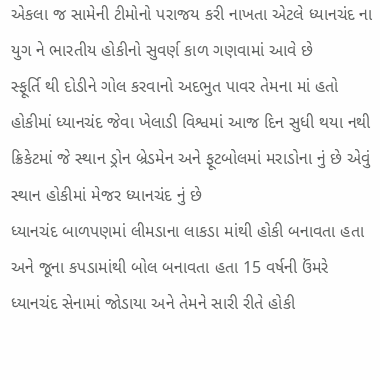એકલા જ સામેની ટીમોનો પરાજય કરી નાખતા એટલે ધ્યાનચંદ ના યુગ ને ભારતીય હોકીનો સુવર્ણ કાળ ગણવામાં આવે છે
સ્ફૂર્તિ થી દોડીને ગોલ કરવાનો અદભુત પાવર તેમના માં હતો હોકીમાં ધ્યાનચંદ જેવા ખેલાડી વિશ્વમાં આજ દિન સુધી થયા નથી ક્રિકેટમાં જે સ્થાન ડ્રોન બ્રેડમેન અને ફૂટબોલમાં મરાડોના નું છે એવું સ્થાન હોકીમાં મેજર ધ્યાનચંદ નું છે
ધ્યાનચંદ બાળપણમાં લીમડાના લાકડા માંથી હોકી બનાવતા હતા અને જૂના કપડામાંથી બોલ બનાવતા હતા 15 વર્ષની ઉંમરે ધ્યાનચંદ સેનામાં જોડાયા અને તેમને સારી રીતે હોકી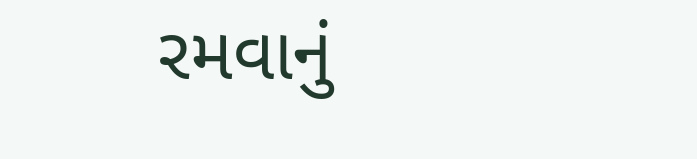રમવાનું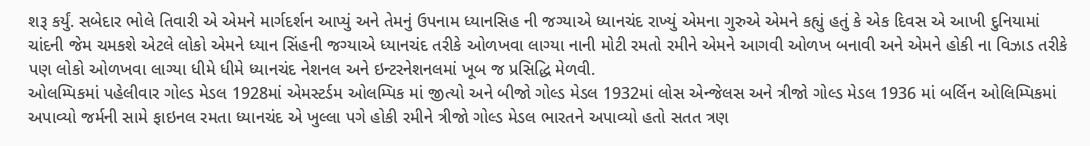શરૂ કર્યું. સબેદાર ભોલે તિવારી એ એમને માર્ગદર્શન આપ્યું અને તેમનું ઉપનામ ધ્યાનસિહ ની જગ્યાએ ધ્યાનચંદ રાખ્યું એમના ગુરુએ એમને કહ્યું હતું કે એક દિવસ એ આખી દુનિયામાં ચાંદની જેમ ચમકશે એટલે લોકો એમને ધ્યાન સિંહની જગ્યાએ ધ્યાનચંદ તરીકે ઓળખવા લાગ્યા નાની મોટી રમતો રમીને એમને આગવી ઓળખ બનાવી અને એમને હોકી ના વિઝાડ તરીકે પણ લોકો ઓળખવા લાગ્યા ધીમે ધીમે ધ્યાનચંદ નેશનલ અને ઇન્ટરનેશનલમાં ખૂબ જ પ્રસિદ્ધિ મેળવી.
ઓલમ્પિકમાં પહેલીવાર ગોલ્ડ મેડલ 1928માં એમસ્ટર્ડમ ઓલમ્પિક માં જીત્યો અને બીજો ગોલ્ડ મેડલ 1932માં લોસ એન્જેલસ અને ત્રીજો ગોલ્ડ મેડલ 1936 માં બર્લિન ઓલિમ્પિકમાં અપાવ્યો જર્મની સામે ફાઇનલ રમતા ધ્યાનચંદ એ ખુલ્લા પગે હોકી રમીને ત્રીજો ગોલ્ડ મેડલ ભારતને અપાવ્યો હતો સતત ત્રણ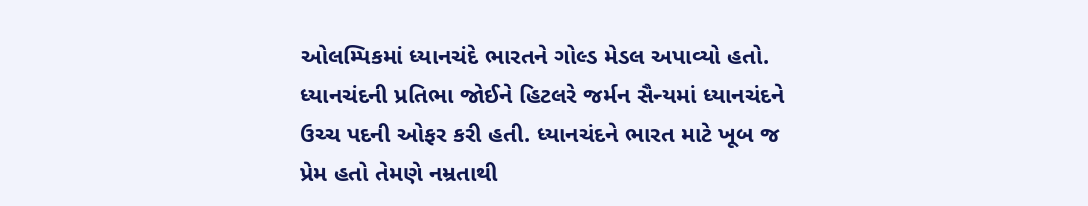ઓલમ્પિકમાં ધ્યાનચંદે ભારતને ગોલ્ડ મેડલ અપાવ્યો હતો. ધ્યાનચંદની પ્રતિભા જોઈને હિટલરે જર્મન સૈન્યમાં ધ્યાનચંદને ઉચ્ચ પદની ઓફર કરી હતી. ધ્યાનચંદને ભારત માટે ખૂબ જ પ્રેમ હતો તેમણે નમ્રતાથી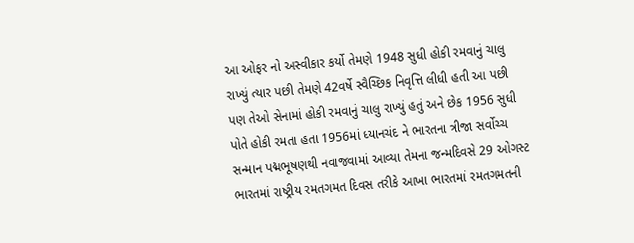આ ઓફર નો અસ્વીકાર કર્યો તેમણે 1948 સુધી હોકી રમવાનું ચાલુ રાખ્યું ત્યાર પછી તેમણે 42વર્ષે સ્વૈચ્છિક નિવૃત્તિ લીધી હતી આ પછી પણ તેઓ સેનામાં હોકી રમવાનું ચાલુ રાખ્યું હતું અને છેક 1956 સુધી પોતે હોકી રમતા હતા 1956માં ધ્યાનચંદ ને ભારતના ત્રીજા સર્વોચ્ચ સન્માન પદ્મભૂષણથી નવાજવામાં આવ્યા તેમના જન્મદિવસે 29 ઓગસ્ટ ભારતમાં રાષ્ટ્રીય રમતગમત દિવસ તરીકે આખા ભારતમાં રમતગમતની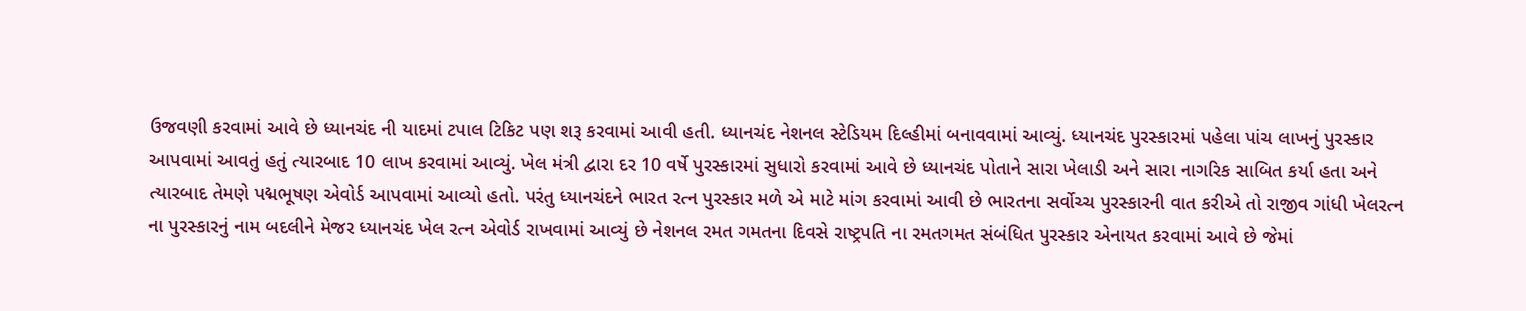ઉજવણી કરવામાં આવે છે ધ્યાનચંદ ની યાદમાં ટપાલ ટિકિટ પણ શરૂ કરવામાં આવી હતી. ધ્યાનચંદ નેશનલ સ્ટેડિયમ દિલ્હીમાં બનાવવામાં આવ્યું. ધ્યાનચંદ પુરસ્કારમાં પહેલા પાંચ લાખનું પુરસ્કાર આપવામાં આવતું હતું ત્યારબાદ 10 લાખ કરવામાં આવ્યું. ખેલ મંત્રી દ્વારા દર 10 વર્ષે પુરસ્કારમાં સુધારો કરવામાં આવે છે ધ્યાનચંદ પોતાને સારા ખેલાડી અને સારા નાગરિક સાબિત કર્યા હતા અને ત્યારબાદ તેમણે પદ્મભૂષણ એવોર્ડ આપવામાં આવ્યો હતો. પરંતુ ધ્યાનચંદને ભારત રત્ન પુરસ્કાર મળે એ માટે માંગ કરવામાં આવી છે ભારતના સર્વોચ્ચ પુરસ્કારની વાત કરીએ તો રાજીવ ગાંધી ખેલરત્ન ના પુરસ્કારનું નામ બદલીને મેજર ધ્યાનચંદ ખેલ રત્ન એવોર્ડ રાખવામાં આવ્યું છે નેશનલ રમત ગમતના દિવસે રાષ્ટ્રપતિ ના રમતગમત સંબંધિત પુરસ્કાર એનાયત કરવામાં આવે છે જેમાં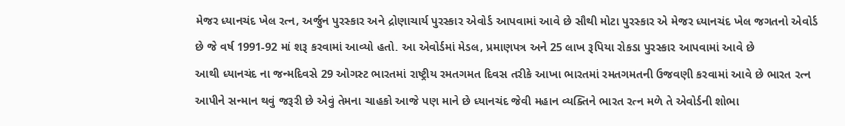મેજર ધ્યાનચંદ ખેલ રત્ન, અર્જુન પુરસ્કાર અને દ્રોણાચાર્ય પુરસ્કાર એવોર્ડ આપવામાં આવે છે સૌથી મોટા પુરસ્કાર એ મેજર ધ્યાનચંદ ખેલ જગતનો એવોર્ડ છે જે વર્ષ 1991-92 માં શરૂ કરવામાં આવ્યો હતો. આ એવોર્ડમાં મેડલ, પ્રમાણપત્ર અને 25 લાખ રૂપિયા રોકડા પુરસ્કાર આપવામાં આવે છે
આથી ધ્યાનચંદ ના જન્મદિવસે 29 ઓગસ્ટ ભારતમાં રાષ્ટ્રીય રમતગમત દિવસ તરીકે આખા ભારતમાં રમતગમતની ઉજવણી કરવામાં આવે છે ભારત રત્ન આપીને સન્માન થવું જરૂરી છે એવું તેમના ચાહકો આજે પણ માને છે ધ્યાનચંદ જેવી મહાન વ્યક્તિને ભારત રત્ન મળે તે એવોર્ડની શોભા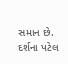સમાન છે.
દર્શના પટેલ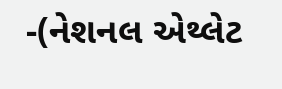-(નેશનલ એથ્લેટ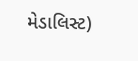મેડાલિસ્ટ)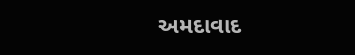અમદાવાદ